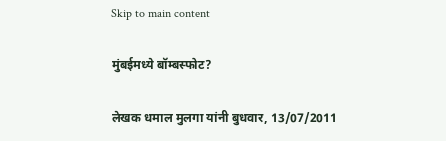Skip to main content

मुंबईमध्ये बॉम्बस्फोट?

लेखक धमाल मुलगा यांनी बुधवार, 13/07/2011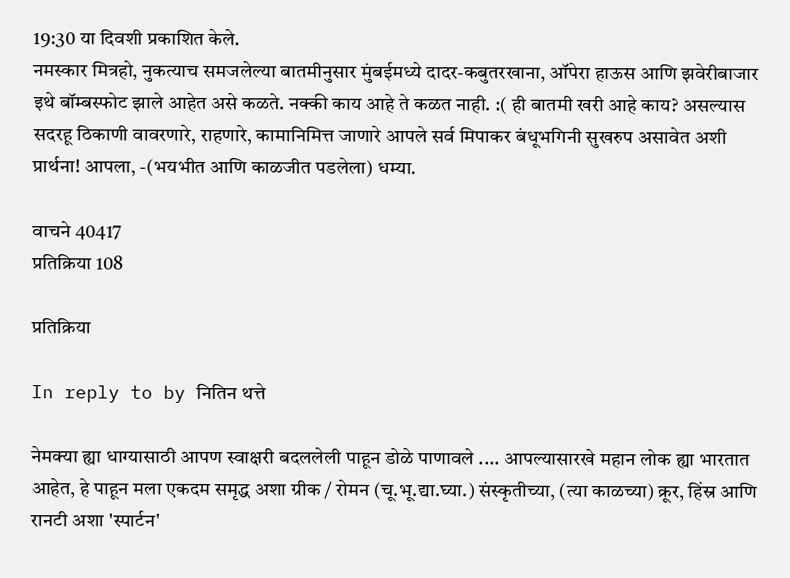19:30 या दिवशी प्रकाशित केले.
नमस्कार मित्रहो, नुकत्याच समजलेल्या बातमीनुसार मुंबईमध्ये दादर-कबुतरखाना, ऑपेरा हाऊस आणि झवेरीबाजार इथे बॉम्बस्फोट झाले आहेत असे कळते. नक्की काय आहे ते कळत नाही. :( ही बातमी खरी आहे काय? असल्यास सदरहू ठिकाणी वावरणारे, राहणारे, कामानिमित्त जाणारे आपले सर्व मिपाकर बंधूभगिनी सुखरुप असावेत अशी प्रार्थना! आपला, -(भयभीत आणि काळजीत पडलेला) धम्या.

वाचने 40417
प्रतिक्रिया 108

प्रतिक्रिया

In reply to by नितिन थत्ते

नेमक्या ह्या धाग्यासाठी आपण स्वाक्षरी बदललेली पाहून डोळे पाणावले .... आपल्यासारखे महान लोक ह्या भारतात आहेत, हे पाहून मला एकदम समृद्ध अशा ग्रीक / रोमन (चू.भू.द्या.घ्या.) संस्कृतीच्या, (त्या काळच्या) क्रूर, हिंस्र आणि रानटी अशा 'स्पार्टन'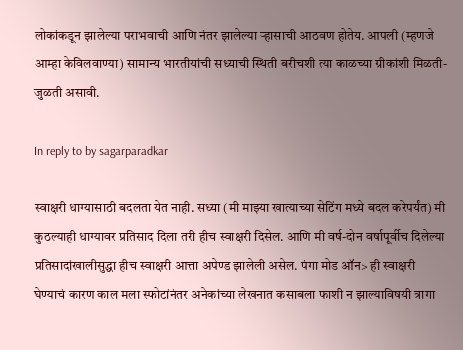लोकांकडून झालेल्या पराभवाची आणि नंतर झालेल्या र्‍हासाची आठवण होतेय. आपली (म्हणजे आम्हा केविलवाण्या) सामान्य भारतीयांची सध्याची स्थिती बरीचशी त्या काळच्या ग्रीकांशी मिळती-जुळती असावी.

In reply to by sagarparadkar

स्वाक्षरी धाग्यासाठी बदलता येत नाही. सध्या (मी माझ्या खात्याच्या सेटिंग मध्ये बदल करेपर्यंत) मी कुठल्याही धाग्यावर प्रतिसाद दिला तरी हीच स्वाक्षरी दिसेल. आणि मी वर्ष-दोन वर्षापूर्वीच दिलेल्या प्रतिसादांखालीसुद्धा हीच स्वाक्षरी आत्ता अपेण्ड झालेली असेल. पंगा मोड ऑन> ही स्वाक्षरी घेण्याचं कारण काल मला स्फोटांनंतर अनेकांच्या लेखनात कसाबला फाशी न झाल्याविषयी त्रागा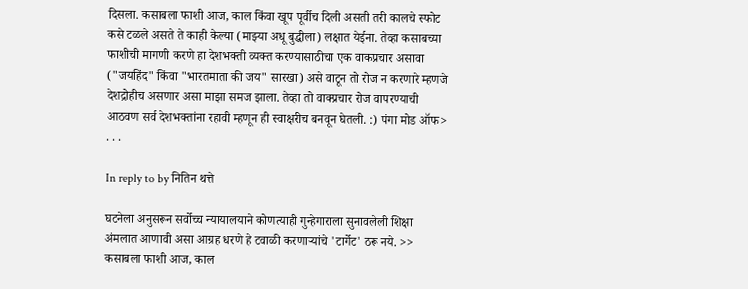दिसला. कसाबला फाशी आज, काल किंवा खूप पूर्वीच दिली असती तरी कालचे स्फोट कसे टळले असते ते काही केल्या (माझ्या अधू बुद्धीला) लक्षात येईना. तेव्हा कसाबच्या फाशीची मागणी करणे हा देशभक्ती व्यक्त करण्यासाठीचा एक वाकप्रचार असावा ("जयहिंद" किंवा "भारतमाता की जय" सारखा) असे वाटून तो रोज न करणारे म्हणजे देशद्रोहीच असणार असा माझा समज झाला. तेव्हा तो वाक्प्रचार रोज वापरण्याची आठवण सर्व देशभक्तांना रहावी म्हणून ही स्वाक्षरीच बनवून घेतली. :) पंगा मोड ऑफ> . . .

In reply to by नितिन थत्ते

घटनेला अनुसरून सर्वोच्च न्यायालयाने कोणत्याही गुन्हेगाराला सुनावलेली शिक्षा अंमलात आणावी असा आग्रह धरणे हे टवाळी करणार्‍यांचे 'टार्गेट' ठरू नये. >> कसाबला फाशी आज, काल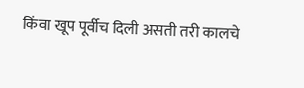किंवा खूप पूर्वीच दिली असती तरी कालचे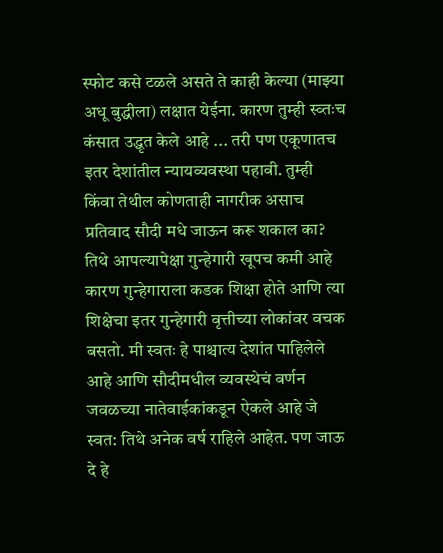स्फोट कसे टळले असते ते काही केल्या (माझ्या अधू बुद्धीला) लक्षात येईना. कारण तुम्ही स्व्तःच कंसात उद्धृत केले आहे ... तरी पण एकूणातच इतर देशांतील न्यायव्यवस्था पहावी. तुम्ही किंवा तेथील कोणताही नागरीक असाच प्रतिवाद सौदी मधे जाऊन करू शकाल का? तिथे आपल्यापेक्षा गुन्हेगारी खूपच कमी आहे कारण गुन्हेगाराला कडक शिक्षा होते आणि त्या शिक्षेचा इतर गुन्हेगारी वृत्तीच्या लोकांवर वचक बसतो. मी स्वतः हे पाश्चात्य देशांत पाहिलेले आहे आणि सौदीमधील व्यवस्थेचं वर्णन जवळच्या नातेवाईकांकडून ऐकले आहे जे स्वत: तिथे अनेक वर्ष राहिले आहेत. पण जाऊ दे हे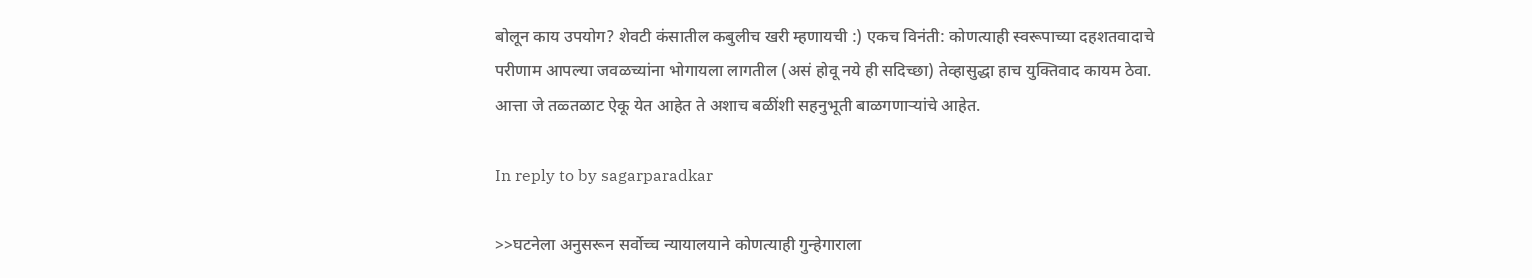बोलून काय उपयोग? शेवटी कंसातील कबुलीच खरी म्हणायची :) एकच विनंती: कोणत्याही स्वरूपाच्या दहशतवादाचे परीणाम आपल्या जवळच्यांना भोगायला लागतील (असं होवू नये ही सदिच्छा) तेव्हासुद्धा हाच युक्तिवाद कायम ठेवा. आत्ता जे तळ्तळाट ऐकू येत आहेत ते अशाच बळींशी सहनुभूती बाळगणार्‍यांचे आहेत.

In reply to by sagarparadkar

>>घटनेला अनुसरून सर्वोच्च न्यायालयाने कोणत्याही गुन्हेगाराला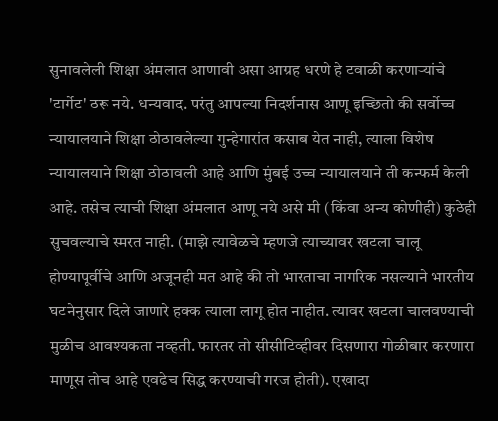सुनावलेली शिक्षा अंमलात आणावी असा आग्रह धरणे हे टवाळी करणार्‍यांचे 'टार्गेट' ठरू नये. धन्यवाद. परंतु आपल्या निदर्शनास आणू इच्छितो की सर्वोच्च न्यायालयाने शिक्षा ठोठावलेल्या गुन्हेगारांत कसाब येत नाही, त्याला विशेष न्यायालयाने शिक्षा ठोठावली आहे आणि मुंबई उच्च न्यायालयाने ती कन्फर्म केली आहे. तसेच त्याची शिक्षा अंमलात आणू नये असे मी (किंवा अन्य कोणीही) कुठेही सुचवल्याचे स्मरत नाही. (माझे त्यावेळचे म्हणजे त्याच्यावर खटला चालू होण्यापूर्वीचे आणि अजूनही मत आहे की तो भारताचा नागरिक नसल्याने भारतीय घटनेनुसार दिले जाणारे हक्क त्याला लागू होत नाहीत. त्यावर खटला चालवण्याची मुळीच आवश्यकता नव्हती. फारतर तो सीसीटिव्हीवर दिसणारा गोळीबार करणारा माणूस तोच आहे एवढेच सिद्ध करण्याची गरज होती). एखादा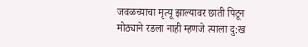जवळच्याचा मृत्यू झाल्यावर छाती पिटून मोठ्याने रडला नाही म्हणजे त्याला दु:ख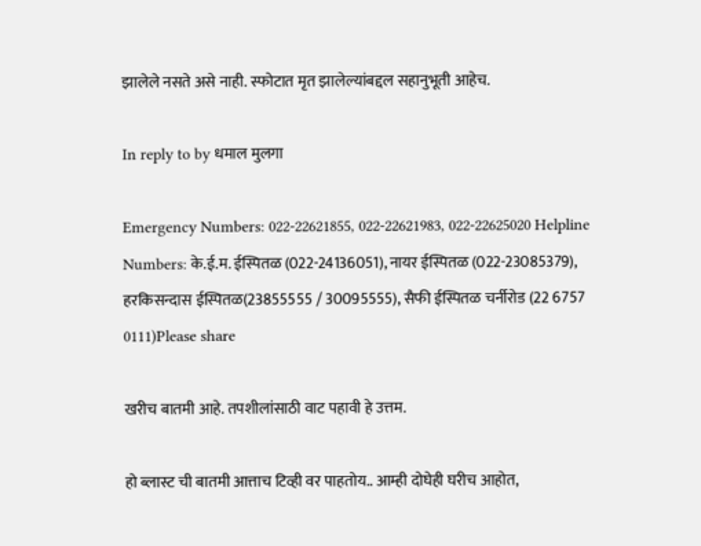झालेले नसते असे नाही. स्फोटात मृत झालेल्यांबद्दल सहानुभूती आहेच.

In reply to by धमाल मुलगा

Emergency Numbers: 022-22621855, 022-22621983, 022-22625020 Helpline Numbers: के.ई.म. ईस्पितळ (022-24136051), नायर ईस्पितळ (022-23085379), हरकिसन्दास ईस्पितळ(23855555 / 30095555), सैफी ईस्पितळ चर्नीरोड (22 6757 0111)Please share

खरीच बातमी आहे. तपशीलांसाठी वाट पहावी हे उत्तम.

हो ब्लास्ट ची बातमी आत्ताच टिव्ही वर पाहतोय.. आम्ही दोघेही घरीच आहोत,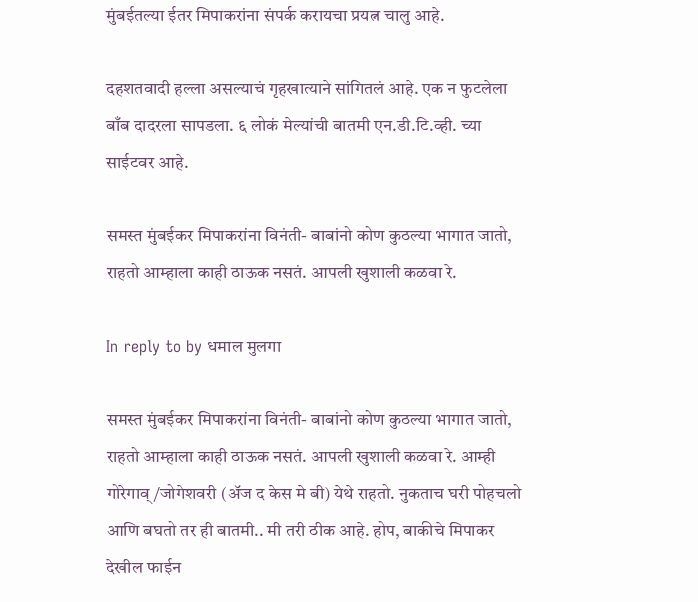मुंबईतल्या ईतर मिपाकरांना संपर्क करायचा प्रयत्न चालु आहे.

दहशतवादी हल्ला असल्याचं गृहखात्याने सांगितलं आहे. एक न फुटलेला बाँब दादरला सापडला. ६ लोकं मेल्यांची बातमी एन.डी.टि.व्ही. च्या साईटवर आहे.

समस्त मुंबईकर मिपाकरांना विनंती- बाबांनो कोण कुठल्या भागात जातो, राहतो आम्हाला काही ठाऊक नसतं. आपली खुशाली कळवा रे.

In reply to by धमाल मुलगा

समस्त मुंबईकर मिपाकरांना विनंती- बाबांनो कोण कुठल्या भागात जातो, राहतो आम्हाला काही ठाऊक नसतं. आपली खुशाली कळवा रे. आम्ही गोरेगाव्/जोगेशवरी (अ‍ॅज द केस मे बी) येथे राहतो. नुकताच घरी पोहचलो आणि बघतो तर ही बातमी.. मी तरी ठीक आहे. होप, बाकीचे मिपाकर देखील फाईन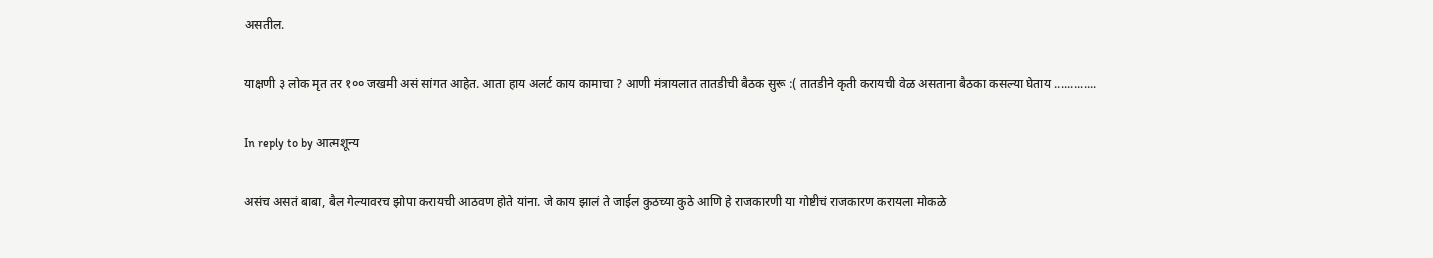असतील.

याक्षणी ३ लोक मृत तर १०० जखमी असं सांगत आहेत. आता हाय अलर्ट काय कामाचा ? आणी मंत्रायलात तातडीची बैठक सुरू :( तातडीने कृती करायची वेळ असताना बैठका कसल्या घेताय .............

In reply to by आत्मशून्य

असंच असतं बाबा, बैल गेल्यावरच झोपा करायची आठवण होते यांना. जे काय झालं ते जाईल कुठच्या कुठे आणि हे राजकारणी या गोष्टीचं राजकारण करायला मोकळे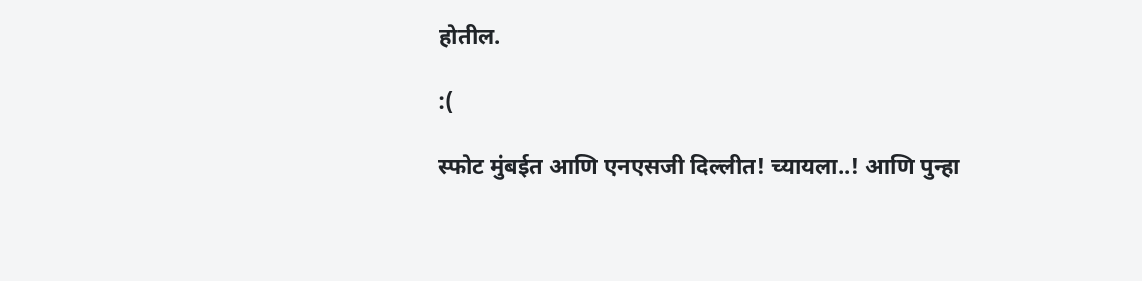होतील.

:(

स्फोट मुंबईत आणि एनएसजी दिल्लीत! च्यायला..! आणि पुन्हा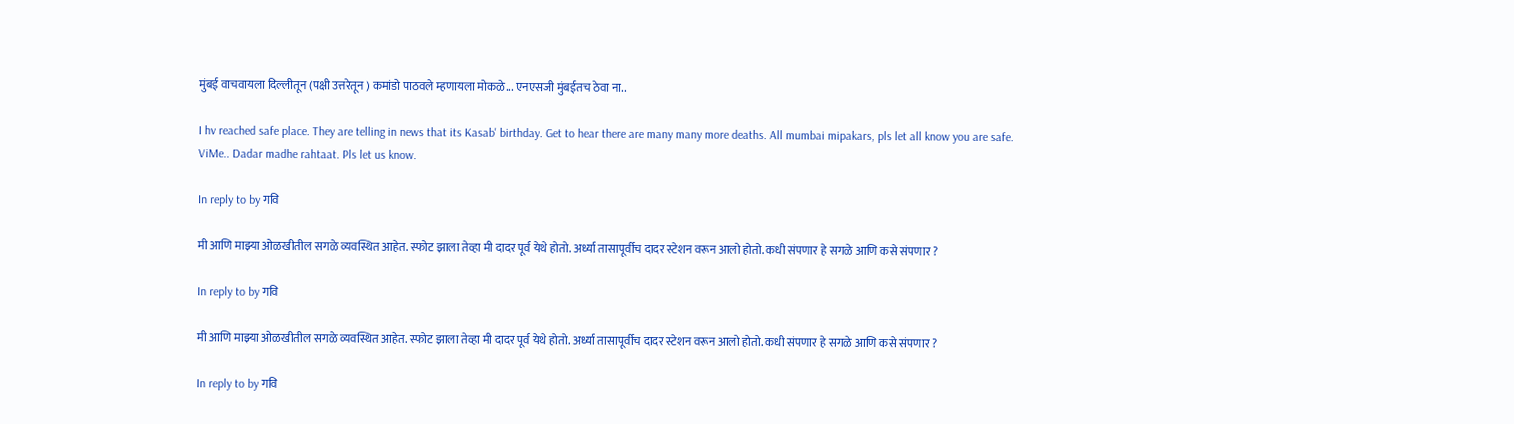मुंबई वाचवायला दिल्लीतून (पक्षी उत्तरेतून ) कमांडो पाठवले म्हणायला मोकळे... एनएसजी मुंबईतच ठेवा ना..

I hv reached safe place. They are telling in news that its Kasab' birthday. Get to hear there are many many more deaths. All mumbai mipakars, pls let all know you are safe. ViMe.. Dadar madhe rahtaat. Pls let us know.

In reply to by गवि

मी आणि माझ्या ओळखीतील सगळे व्यवस्थित आहेत. स्फोट झाला तेव्हा मी दादर पूर्व येथे होतो. अर्ध्या तासापूर्वीच दादर स्टेशन वरून आलो होतो. कधी संपणार हे सगळे आणि कसे संपणार ?

In reply to by गवि

मी आणि माझ्या ओळखीतील सगळे व्यवस्थित आहेत. स्फोट झाला तेव्हा मी दादर पूर्व येथे होतो. अर्ध्या तासापूर्वीच दादर स्टेशन वरून आलो होतो. कधी संपणार हे सगळे आणि कसे संपणार ?

In reply to by गवि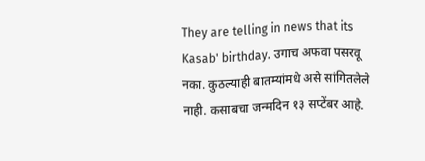They are telling in news that its Kasab' birthday. उगाच अफवा पसरवू नका. कुठल्याही बातम्यांमधे असे सांगितलेले नाही. कसाबचा जन्मदिन १३ सप्टेंबर आहे.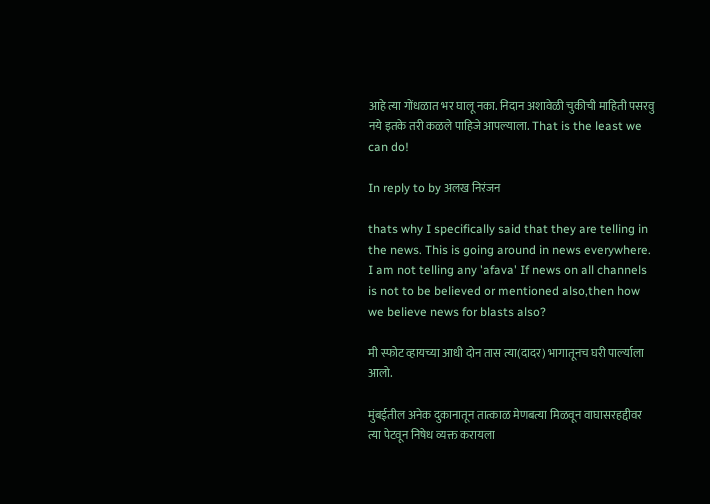आहे त्या गोंधळात भर घालू नका. निदान अशावेळी चुकीची माहिती पसरवु नये इतके तरी कळले पाहिजे आपल्याला. That is the least we can do!

In reply to by अलख निरंजन

thats why I specifically said that they are telling in the news. This is going around in news everywhere. I am not telling any 'afava' If news on all channels is not to be believed or mentioned also,then how we believe news for blasts also?

मी स्फोट व्हायच्या आधी दोन तास त्या(दादर) भागातूनच घरी पार्ल्याला आलो.

मुंबईतील अनेक दुकानातून तात्काळ मेणबत्या मिळवून वाघासरहद्दीवर त्या पेटवून निषेध व्यक्त करायला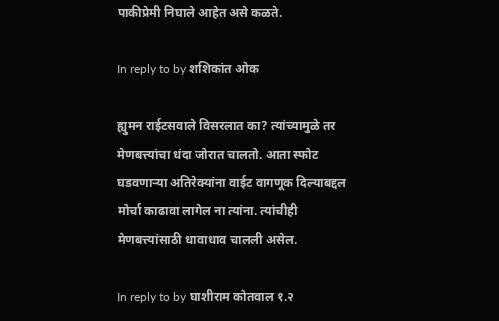पाकीप्रेमी निघाले आहेत असे कळते.

In reply to by शशिकांत ओक

ह्युमन राईटसवाले विसरलात का? त्यांच्यामुळे तर मेणबत्त्यांचा धंदा जोरात चालतो. आता स्फोट घडवणार्‍या अतिरेक्यांना वाईट वागणूक दिल्याबद्दल मोर्चा काढावा लागेल ना त्यांना. त्यांचीही मेणबत्त्यांसाठी धावाधाव चालली असेल.

In reply to by घाशीराम कोतवाल १.२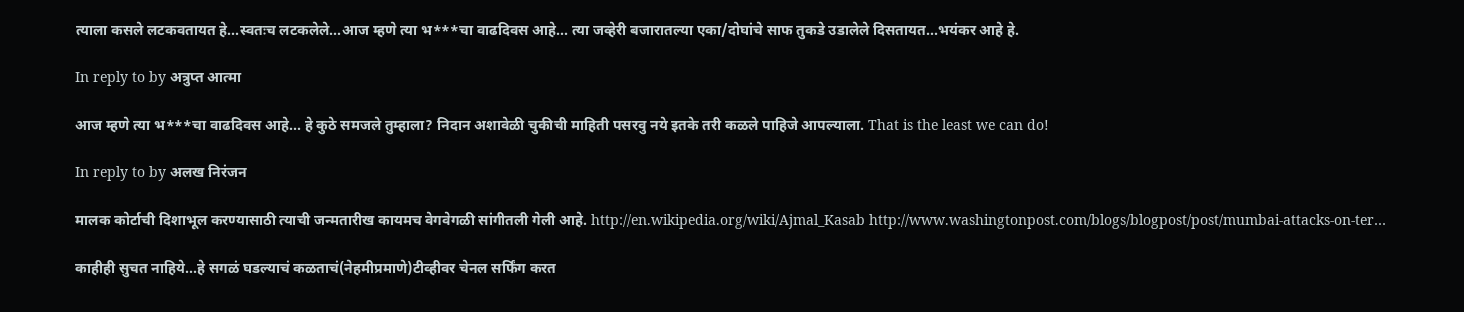त्याला कसले लटकवतायत हे...स्वतःच लटकलेले...आज म्हणे त्या भ***चा वाढदिवस आहे... त्या जव्हेरी बजारातल्या एका/दोघांचे साफ तुकडे उडालेले दिसतायत...भयंकर आहे हे.

In reply to by अत्रुप्त आत्मा

आज म्हणे त्या भ***चा वाढदिवस आहे... हे कुठे समजले तुम्हाला? निदान अशावेळी चुकीची माहिती पसरवु नये इतके तरी कळले पाहिजे आपल्याला. That is the least we can do!

In reply to by अलख निरंजन

मालक कोर्टाची दिशाभूल करण्यासाठी त्याची जन्मतारीख कायमच वेगवेगळी सांगीतली गेली आहे. http://en.wikipedia.org/wiki/Ajmal_Kasab http://www.washingtonpost.com/blogs/blogpost/post/mumbai-attacks-on-ter…

काहीही सुचत नाहिये...हे सगळं घडल्याचं कळताचं(नेहमीप्रमाणे)टीव्हीवर चेनल सर्फिंग करत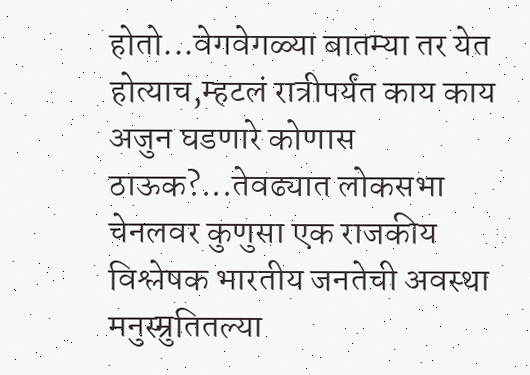होतो...वेगवेगळ्या बातम्या तर येत होत्याच,म्हटलं रात्रीपर्यंत काय काय अजुन घडणारे कोणास ठाऊक?...तेवढ्यात लोकसभा चेनलवर कुणुसा एक राजकीय विश्लेषक भारतीय जनतेची अवस्था मनुस्म्रुतितल्या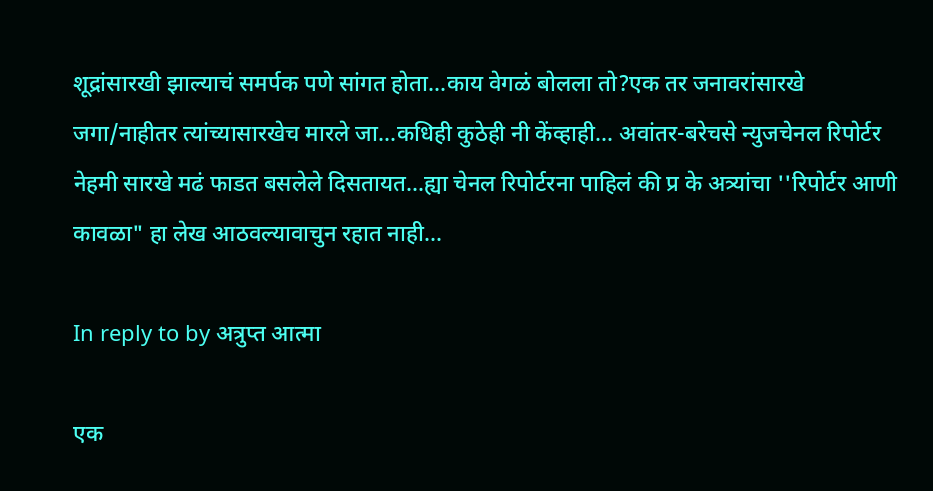शूद्रांसारखी झाल्याचं समर्पक पणे सांगत होता...काय वेगळं बोलला तो?एक तर जनावरांसारखे जगा/नाहीतर त्यांच्यासारखेच मारले जा...कधिही कुठेही नी केंव्हाही... अवांतर-बरेचसे न्युजचेनल रिपोर्टर नेहमी सारखे मढं फाडत बसलेले दिसतायत...ह्या चेनल रिपोर्टरना पाहिलं की प्र के अत्र्यांचा ''रिपोर्टर आणी कावळा" हा लेख आठवल्यावाचुन रहात नाही...

In reply to by अत्रुप्त आत्मा

एक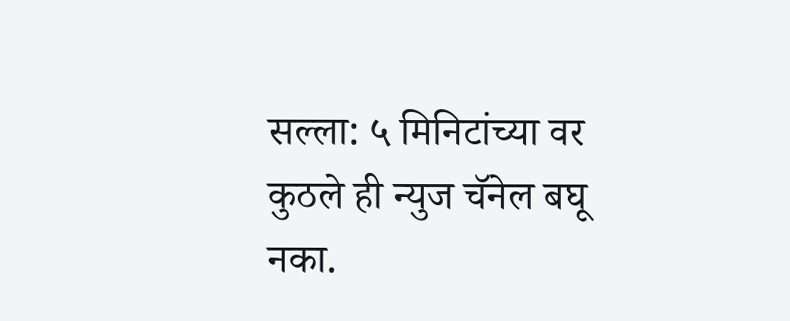सल्ला: ५ मिनिटांच्या वर कुठले ही न्युज चॅनेल बघू नका.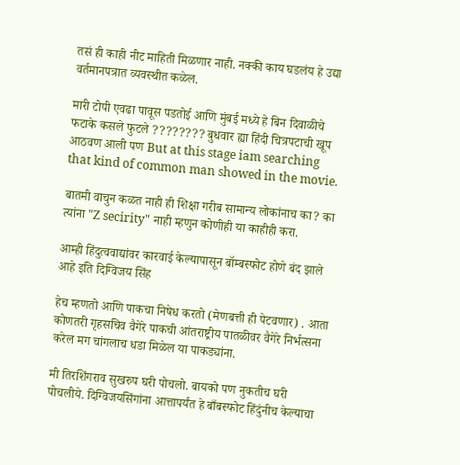तसं ही काही नीट माहिती मिळणार नाही. नक्की काय घडलंय हे उद्या वर्तमानपत्रात व्यवस्थीत कळेल.

मारी टोपी एवढा पावूस पडतोई आणि मुंबई मध्ये हे बिन दिवाळीचे फटाके कसले फुटले ???????? बुधवार ह्या हिंदी चित्रपटाची खूप आठवण आली पण But at this stage iam searching that kind of common man showed in the movie.

बातमी वाचुन कळत नाही ही शिक्षा गरीब सामान्य लोकांनाच का? का त्यांना "Z secirity" नाही म्हणुन कोणीही या काहीही करा.

आम्ही हिंदुत्ववाद्यांवर कारवाई केल्यापासून बॉम्बस्फोट होणे बंद झाले आहे इति दिग्विजय सिंह

हेच म्हणतो आणि पाकचा निषेध करतो (मेणबत्ती ही पेटवणार) . आता कोणतरी गृहसचिव वैगेरे पाकची आंतराष्ट्रीय पातळीवर वैगेरे निर्भत्सना करेल मग चांगलाच धडा मिळेल या पाकड्यांना.

मी तिरशिंगराव सुखरुप घरी पोचलो. बायको पण नुकतीच घरी पोचलीये. दिग्विजयसिंगांना आत्तापर्यंत हे बाँबस्फोट हिंदुंनीच केल्याचा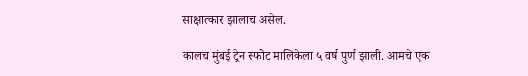साक्षात्कार झालाच असेल.

कालच मुंबई ट्रेन स्फोट मालिकेला ५ वर्ष पुर्ण झाली. आमचे एक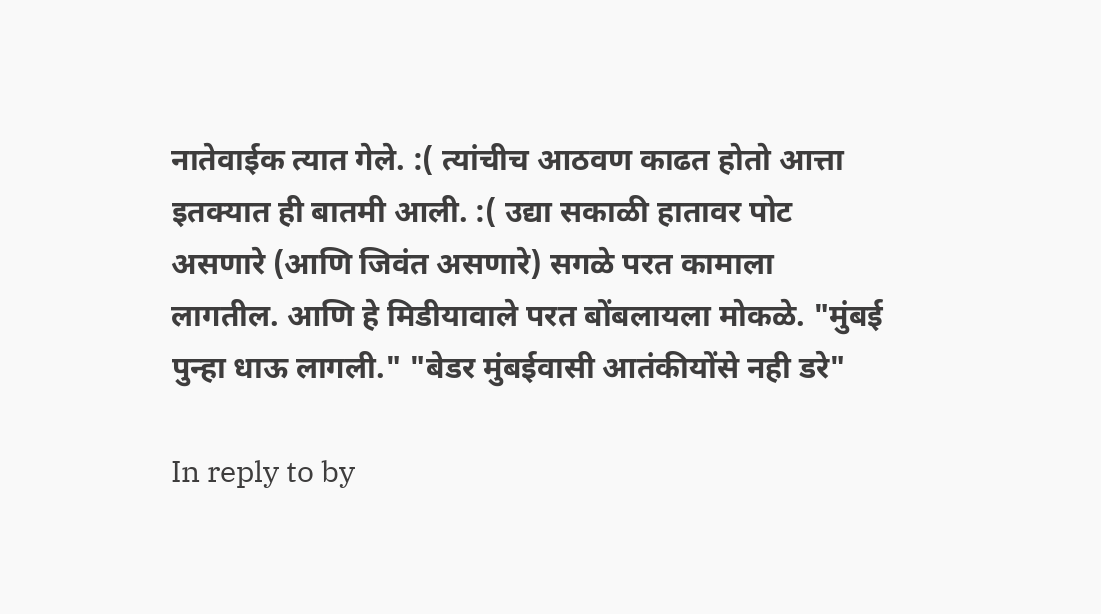नातेवाईक त्यात गेले. :( त्यांचीच आठवण काढत होतो आत्ता इतक्यात ही बातमी आली. :( उद्या सकाळी हातावर पोट असणारे (आणि जिवंत असणारे) सगळे परत कामाला लागतील. आणि हे मिडीयावाले परत बोंबलायला मोकळे. "मुंबई पुन्हा धाऊ लागली." "बेडर मुंबईवासी आतंकीयोंसे नही डरे"

In reply to by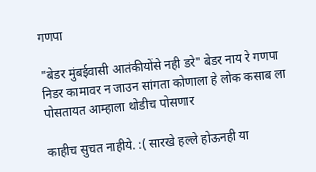गणपा

"बेडर मुंबईवासी आतंकीयोंसे नही डरे" बेडर नाय रे गणपा निडर कामावर न जाउन सांगता कोणाला हे लोक कसाब ला पोसतायत आम्हाला थोडीच पोसणार

काहीच सुचत नाहीये. :( सारखे हल्ले होऊनही या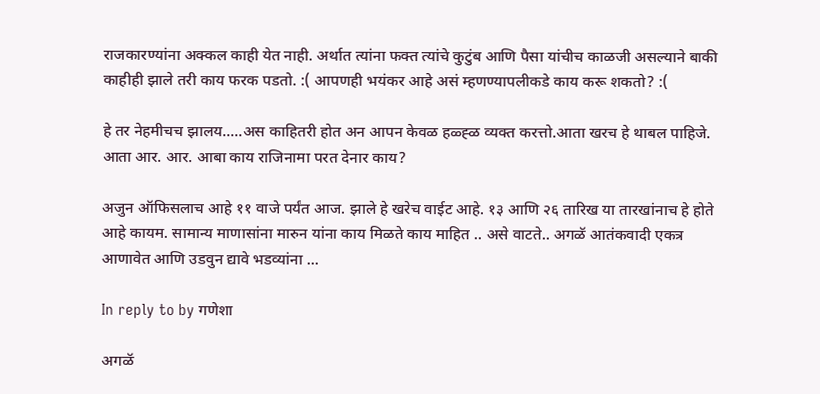राजकारण्यांना अक्कल काही येत नाही. अर्थात त्यांना फक्त त्यांचे कुटुंब आणि पैसा यांचीच काळजी असल्याने बाकी काहीही झाले तरी काय फरक पडतो. :( आपणही भयंकर आहे असं म्हणण्यापलीकडे काय करू शकतो? :(

हे तर नेहमीचच झालय.....अस काहितरी होत अन आपन केवळ हळ्ह्ळ व्यक्त करत्तो.आता खरच हे थाबल पाहिजे. आता आर. आर. आबा काय राजिनामा परत देनार काय?

अजुन ऑफिसलाच आहे ११ वाजे पर्यंत आज. झाले हे खरेच वाईट आहे. १३ आणि २६ तारिख या तारखांनाच हे होते आहे कायम. सामान्य माणासांना मारुन यांना काय मिळते काय माहित .. असे वाटते.. अगळॅ आतंकवादी एकत्र आणावेत आणि उडवुन द्यावे भडव्यांना ...

In reply to by गणेशा

अगळॅ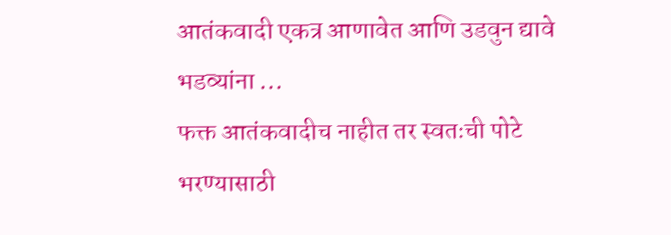आतंकवादी एकत्र आणावेत आणि उडवुन द्यावे भडव्यांना ...
फक्त आतंकवादीच नाहीत तर स्वतःची पोटे भरण्यासाठी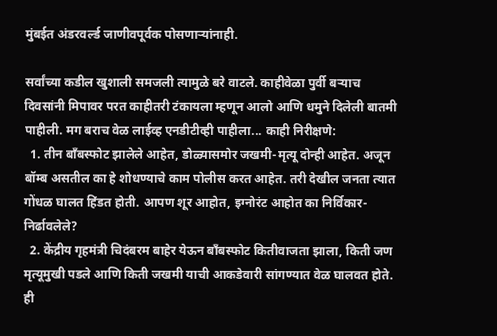मुंबईत अंडरवर्ल्ड जाणीवपूर्वक पोसणार्‍यांनाही.

सर्वांच्या कडील खुशाली समजली त्यामुळे बरे वाटले. काहीवेळा पुर्वी बर्‍याच दिवसांनी मिपावर परत काहीतरी टंकायला म्हणून आलो आणि धमुने दिलेली बातमी पाहीली. मग बराच वेळ लाईव्ह एनडीटीव्ही पाहीला... काही निरीक्षणे:
  1. तीन बाँबस्फोट झालेले आहेत, डोळ्यासमोर जखमी-मृत्यू दोन्ही आहेत. अजून बॉम्ब असतील का हे शोधण्याचे काम पोलीस करत आहेत. तरी देखील जनता त्यात गोंधळ घालत हिंडत होती. आपण शूर आहोत, इग्नोरंट आहोत का निर्विकार-निर्ढावलेले?
  2. केंद्रीय गृहमंत्री चिदंबरम बाहेर येऊन बाँबस्फोट कितीवाजता झाला, किती जण मृत्यूमुखी पडले आणि किती जखमी याची आकडेवारी सांगण्यात वेळ घालवत होते. ही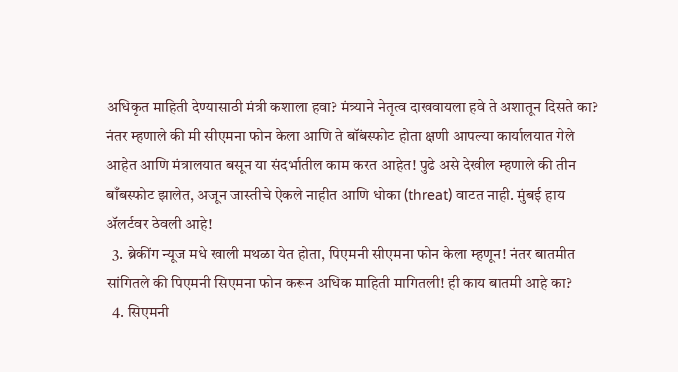अधिकृत माहिती देण्यासाठी मंत्री कशाला हवा? मंत्र्याने नेतृत्व दाखवायला हवे ते अशातून दिसते का? नंतर म्हणाले की मी सीएमना फोन केला आणि ते बॉंबस्फोट होता क्षणी आपल्या कार्यालयात गेले आहेत आणि मंत्रालयात बसून या संदर्भातील काम करत आहेत! पुढे असे देखील म्हणाले की तीन बाँबस्फोट झालेत, अजून जास्तीचे ऐकले नाहीत आणि धोका (threat) वाटत नाही. मुंबई हाय अ‍ॅलर्टवर ठेवली आहे!
  3. ब्रेकींग न्यूज मधे खाली मथळा येत होता, पिएमनी सीएमना फोन केला म्हणून! नंतर बातमीत सांगितले की पिएमनी सिएमना फोन करून अधिक माहिती मागितली! ही काय बातमी आहे का?
  4. सिएमनी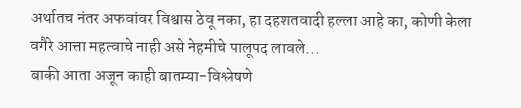अर्थातच नंतर अफवांवर विश्वास ठेवू नका, हा दहशतवादी हल्ला आहे का, कोणी केला वगैरे आत्ता महत्वाचे नाही असे नेहमीचे पालूपद लावले...
बाकी आता अजून काही बातम्या-विश्लेषणे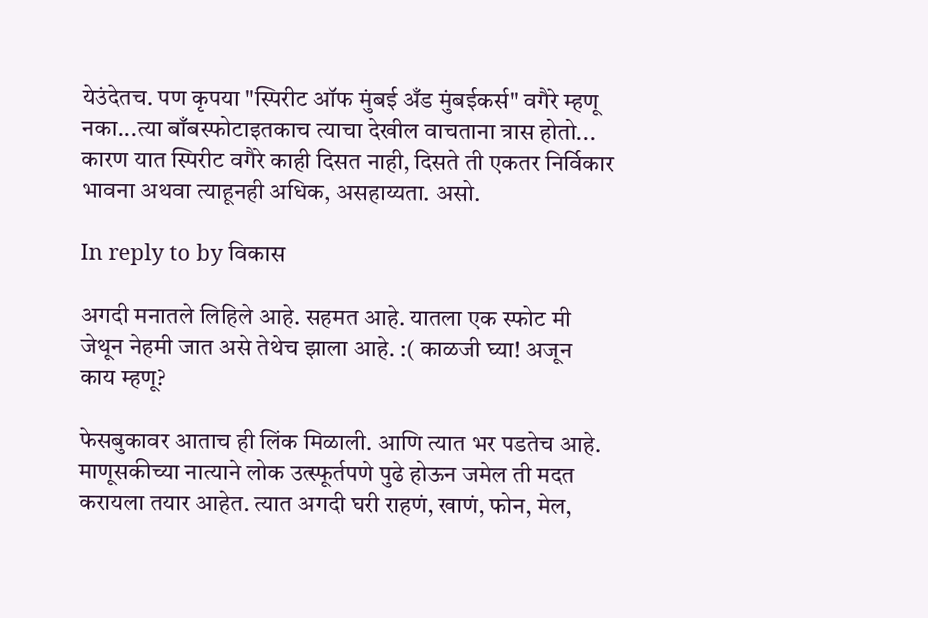येउंदेतच. पण कृपया "स्पिरीट ऑफ मुंबई अँड मुंबईकर्स" वगैरे म्हणू नका...त्या बाँबस्फोटाइतकाच त्याचा देखील वाचताना त्रास होतो... कारण यात स्पिरीट वगैरे काही दिसत नाही, दिसते ती एकतर निर्विकार भावना अथवा त्याहूनही अधिक, असहाय्यता. असो.

In reply to by विकास

अगदी मनातले लिहिले आहे. सहमत आहे. यातला एक स्फोट मी जेथून नेहमी जात असे तेथेच झाला आहे. :( काळजी घ्या! अजून काय म्हणू?

फेसबुकावर आताच ही लिंक मिळाली. आणि त्यात भर पडतेच आहे. माणूसकीच्या नात्याने लोक उत्स्फूर्तपणे पुढे होऊन जमेल ती मदत करायला तयार आहेत. त्यात अगदी घरी राहणं, खाणं, फोन, मेल,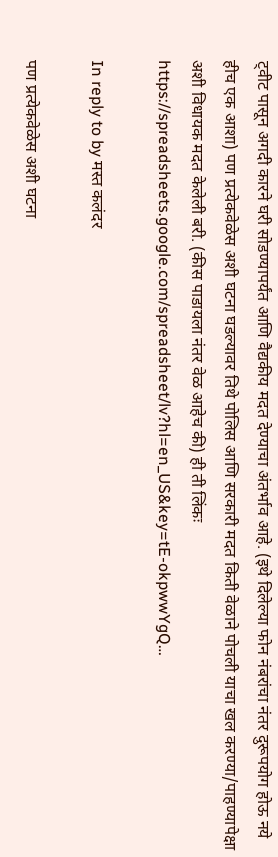ट्वीट पासून अगदी कारने घरी सोडण्यापर्यंत आणि वैद्यकीय मदत देण्याचा अंतर्भाव आहे. (इथे दिलेल्या फोन नंबरांचा नंतर दुरूपयोग होऊ नये हीच एक आशा) पण प्रत्येकवेळेस अशी घटना घडल्यावर तिथे पोलिस आणि सरकारी मदत किती वेळाने पोचली याचा खल करण्या/पाहण्यापेक्षा अशी विधायक मदत केलेली बरी. (कीस पाडायला नंतर वेळ आहेच की) ही ती लिंकः https://spreadsheets.google.com/spreadsheet/lv?hl=en_US&key=tE-okpwwYgQ…

In reply to by मस्त कलंदर

पण प्रत्येकवेळेस अशी घटना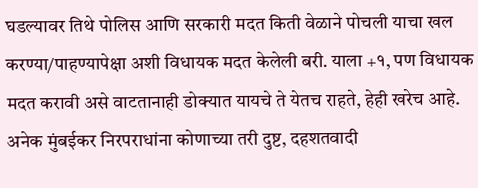घडल्यावर तिथे पोलिस आणि सरकारी मदत किती वेळाने पोचली याचा खल करण्या/पाहण्यापेक्षा अशी विधायक मदत केलेली बरी. याला +१, पण विधायक मदत करावी असे वाटतानाही डोक्यात यायचे ते येतच राहते, हेही खरेच आहे. अनेक मुंबईकर निरपराधांना कोणाच्या तरी दुष्ट, दहशतवादी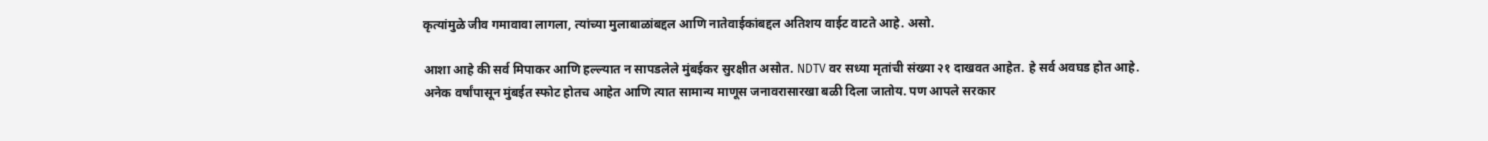कृत्यांमुळे जीव गमावावा लागला, त्यांच्या मुलाबाळांबद्दल आणि नातेवाईकांबद्दल अतिशय वाईट वाटते आहे. असो.

आशा आहे की सर्व मिपाकर आणि हल्ल्यात न सापडलेले मुंबईकर सुरक्षीत असोत. NDTV वर सध्या मृतांची संख्या २१ दाखवत आहेत. हे सर्व अवघड होत आहे. अनेक वर्षांपासून मुंबईत स्फोट होतच आहेत आणि त्यात सामान्य माणूस जनावरासारखा बळी दिला जातोय. पण आपले सरकार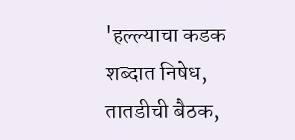'हल्ल्याचा कडक शब्दात निषेध, तातडीची बैठक,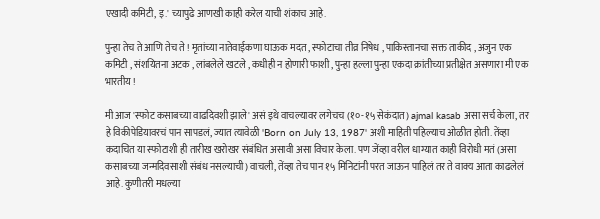एखादी कमिटी, इ.' च्यापुढे आणखी काही करेल याची शंकाच आहे.

पुन्हा तेच ते आणि तेच ते ! मृतांच्या नातेवाईकणा घाऊक मदत , स्फोटाचा तीव्र निषेध , पाकिस्तानचा सक्त ताकीद , अजुन एक कमिटी , संशयितना अटक , लांबलेले खटले , कधीही न होणारी फाशी , पुन्हा हल्ला पुन्हा एकदा क्रांतीच्या प्रतीक्षेत असणारा मी एक भारतीय !

मी आज 'स्फोट कसाबच्या वाढदिवशी झाले' असं इथे वाचल्यावर लगेचच (१०-१५ सेकंदात) ajmal kasab असा सर्च केला, तर हे विकीपेडियावरचं पान सापडलं, ज्यात त्यावेळी 'Born on July 13, 1987' अशी माहिती पहिल्याच ओळीत होती. तेंव्हा कदाचित या स्फोटाशी ही तारीख खरोखर संबंधित असावी असा विचार केला. पण जेंव्हा वरील धाग्यात काही विरोधी मतं (असा कसाबच्या जन्मदिवसाशी संबंध नसल्याची) वाचली, तेंव्हा तेच पान १५ मिनिटांनी परत जाऊन पाहिलं तर ते वाक्य आता काढलेलं आहे. कुणीतरी मधल्या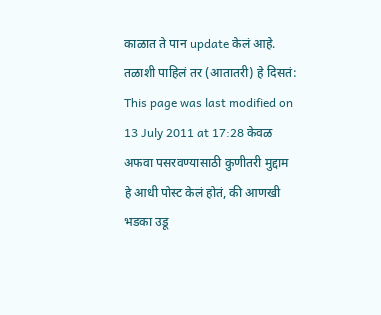काळात ते पान update केलं आहे. तळाशी पाहिलं तर (आतातरी) हे दिसतं: This page was last modified on 13 July 2011 at 17:28 केवळ अफवा पसरवण्यासाठी कुणीतरी मुद्दाम हे आधी पोस्ट केलं होतं, की आणखी भडका उडू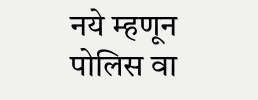नये म्हणून पोलिस वा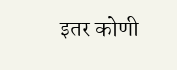इतर कोणी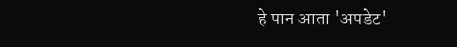हे पान आता 'अपडेट'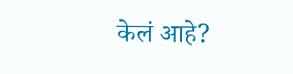केलं आहे?